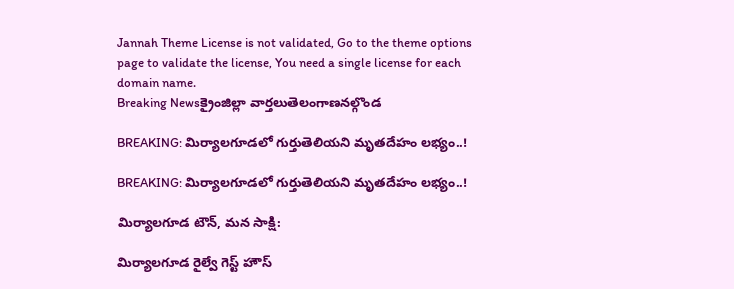Jannah Theme License is not validated, Go to the theme options page to validate the license, You need a single license for each domain name.
Breaking Newsక్రైంజిల్లా వార్తలుతెలంగాణనల్గొండ

BREAKING: మిర్యాలగూడలో గుర్తుతెలియని మృతదేహం లభ్యం..!

BREAKING: మిర్యాలగూడలో గుర్తుతెలియని మృతదేహం లభ్యం..!

మిర్యాలగూడ టౌన్, మన సాక్షి:

మిర్యాలగూడ రైల్వే గెస్ట్ హౌస్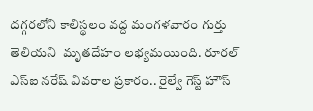దగ్గరలోని కాలిస్థలం వద్ద మంగళవారం గుర్తు తెలియని  మృతదేహం లభ్యమయింది. రూరల్ ఎస్ఐ నరేష్ వివరాల ప్రకారం.. రైల్వే గెస్ట్ హౌస్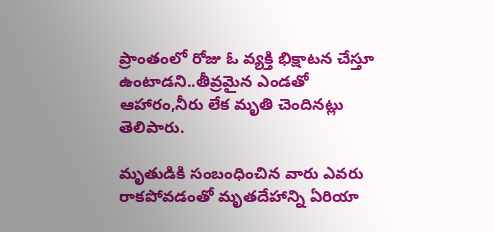ప్రాంతంలో రోజు ఓ వ్యక్తి భిక్షాటన చేస్తూ ఉంటాడని..తీవ్రమైన ఎండతో ఆహారం,నీరు లేక మృతి చెందినట్లు తెలిపారు.

మృతుడికి సంబంధించిన వారు ఎవరు రాకపోవడంతో మృతదేహాన్ని ఏరియా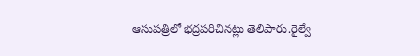ఆసుపత్రిలో భద్రపరిచినట్లు తెలిపారు.రైల్వే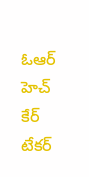ఓఆర్ హెచ్ కేర్ టేకర్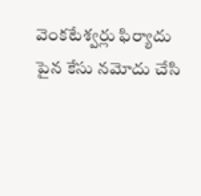వెంకటేశ్వర్లు ఫిర్యాదు పైన కేసు నమోదు చేసి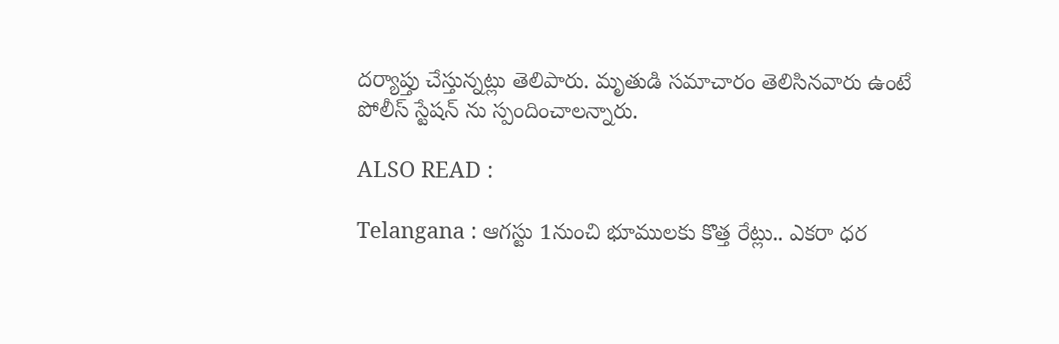దర్యాప్తు చేస్తున్నట్లు తెలిపారు. మృతుడి సమాచారం తెలిసినవారు ఉంటే పోలీస్ స్టేషన్ ను స్పందించాలన్నారు.

ALSO READ :

Telangana : ఆగస్టు 1నుంచి భూములకు కొత్త రేట్లు.. ఎకరా ధర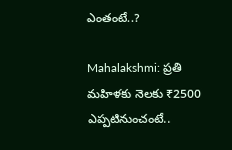ఎంతంటే..?

Mahalakshmi: ప్రతి మహిళకు నెలకు ₹2500 ఎప్పటినుంచంటే..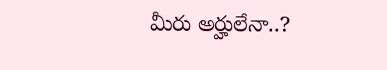మీరు అర్హులేనా..?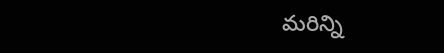మరిన్ని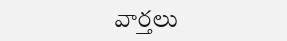వార్తలు